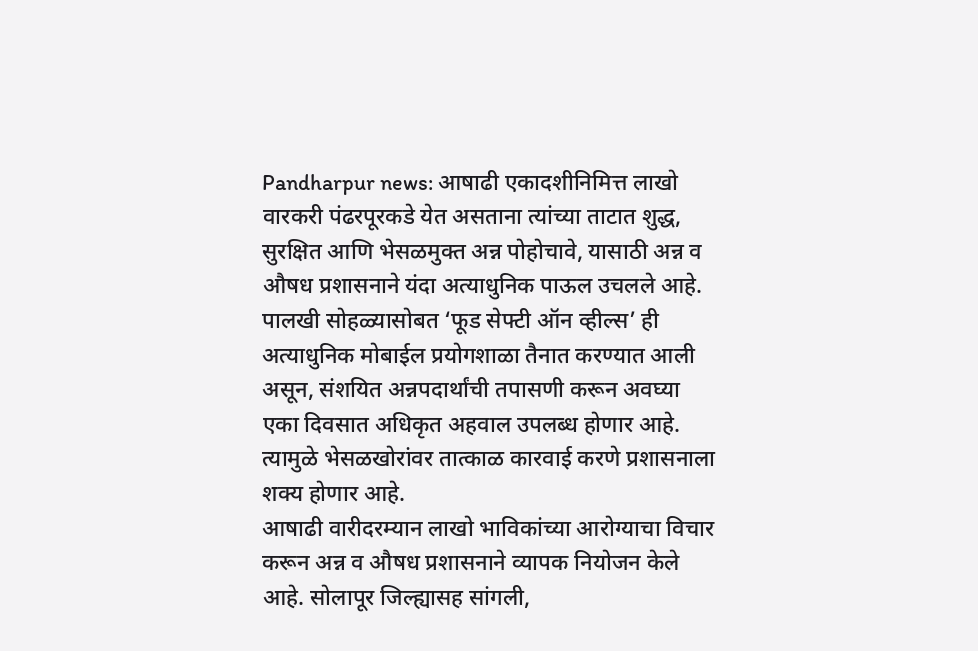Pandharpur news: आषाढी एकादशीनिमित्त लाखो वारकरी पंढरपूरकडे येत असताना त्यांच्या ताटात शुद्ध, सुरक्षित आणि भेसळमुक्त अन्न पोहोचावे, यासाठी अन्न व औषध प्रशासनाने यंदा अत्याधुनिक पाऊल उचलले आहे. पालखी सोहळ्यासोबत ‘फूड सेफ्टी ऑन व्हील्स’ ही अत्याधुनिक मोबाईल प्रयोगशाळा तैनात करण्यात आली असून, संशयित अन्नपदार्थांची तपासणी करून अवघ्या एका दिवसात अधिकृत अहवाल उपलब्ध होणार आहे. त्यामुळे भेसळखोरांवर तात्काळ कारवाई करणे प्रशासनाला शक्य होणार आहे.
आषाढी वारीदरम्यान लाखो भाविकांच्या आरोग्याचा विचार करून अन्न व औषध प्रशासनाने व्यापक नियोजन केले आहे. सोलापूर जिल्ह्यासह सांगली,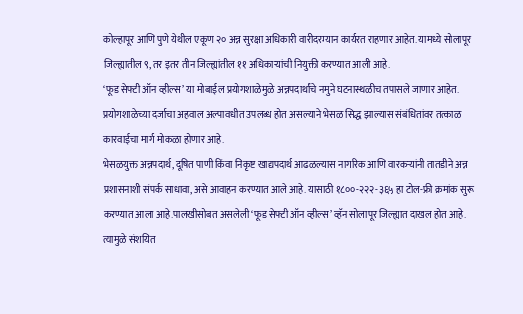कोल्हापूर आणि पुणे येथील एकूण २० अन्न सुरक्षा अधिकारी वारीदरम्यान कार्यरत राहणार आहेत. यामध्ये सोलापूर जिल्ह्यातील ९, तर इतर तीन जिल्ह्यांतील ११ अधिकाऱ्यांची नियुक्ती करण्यात आली आहे.
‘फूड सेफ्टी ऑन व्हील्स’ या मोबाईल प्रयोगशाळेमुळे अन्नपदार्थांचे नमुने घटनास्थळीच तपासले जाणार आहेत. प्रयोगशाळेच्या दर्जाचा अहवाल अल्पावधीत उपलब्ध होत असल्याने भेसळ सिद्ध झाल्यास संबंधितांवर तत्काळ कारवाईचा मार्ग मोकळा होणार आहे.
भेसळयुक्त अन्नपदार्थ, दूषित पाणी किंवा निकृष्ट खाद्यपदार्थ आढळल्यास नागरिक आणि वारकऱ्यांनी तातडीने अन्न प्रशासनाशी संपर्क साधावा, असे आवाहन करण्यात आले आहे. यासाठी १८००-२२२-३६५ हा टोल-फ्री क्रमांक सुरू करण्यात आला आहे.पालखीसोबत असलेली ‘फूड सेफ्टी ऑन व्हील्स’ व्हॅन सोलापूर जिल्ह्यात दाखल होत आहे. त्यामुळे संशयित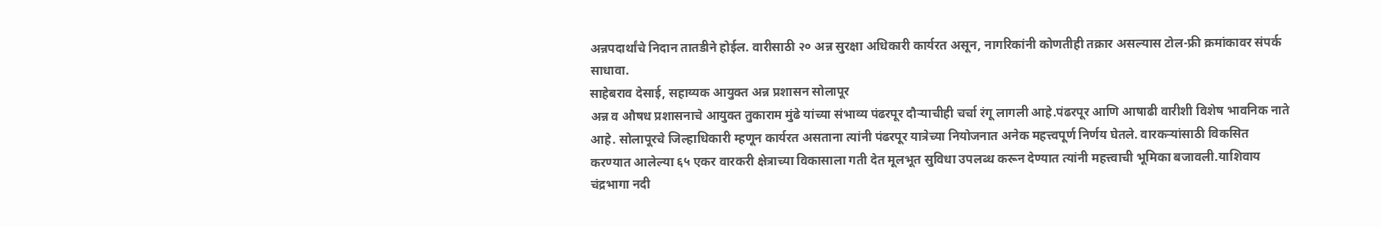अन्नपदार्थांचे निदान तातडीने होईल. वारीसाठी २० अन्न सुरक्षा अधिकारी कार्यरत असून, नागरिकांनी कोणतीही तक्रार असल्यास टोल-फ्री क्रमांकावर संपर्क साधावा.
साहेबराव देसाई, सहाय्यक आयुक्त अन्न प्रशासन सोलापूर
अन्न व औषध प्रशासनाचे आयुक्त तुकाराम मुंढे यांच्या संभाव्य पंढरपूर दौऱ्याचीही चर्चा रंगू लागली आहे.पंढरपूर आणि आषाढी वारीशी विशेष भावनिक नाते आहे. सोलापूरचे जिल्हाधिकारी म्हणून कार्यरत असताना त्यांनी पंढरपूर यात्रेच्या नियोजनात अनेक महत्त्वपूर्ण निर्णय घेतले. वारकऱ्यांसाठी विकसित करण्यात आलेल्या ६५ एकर वारकरी क्षेत्राच्या विकासाला गती देत मूलभूत सुविधा उपलब्ध करून देण्यात त्यांनी महत्त्वाची भूमिका बजावली.याशिवाय चंद्रभागा नदी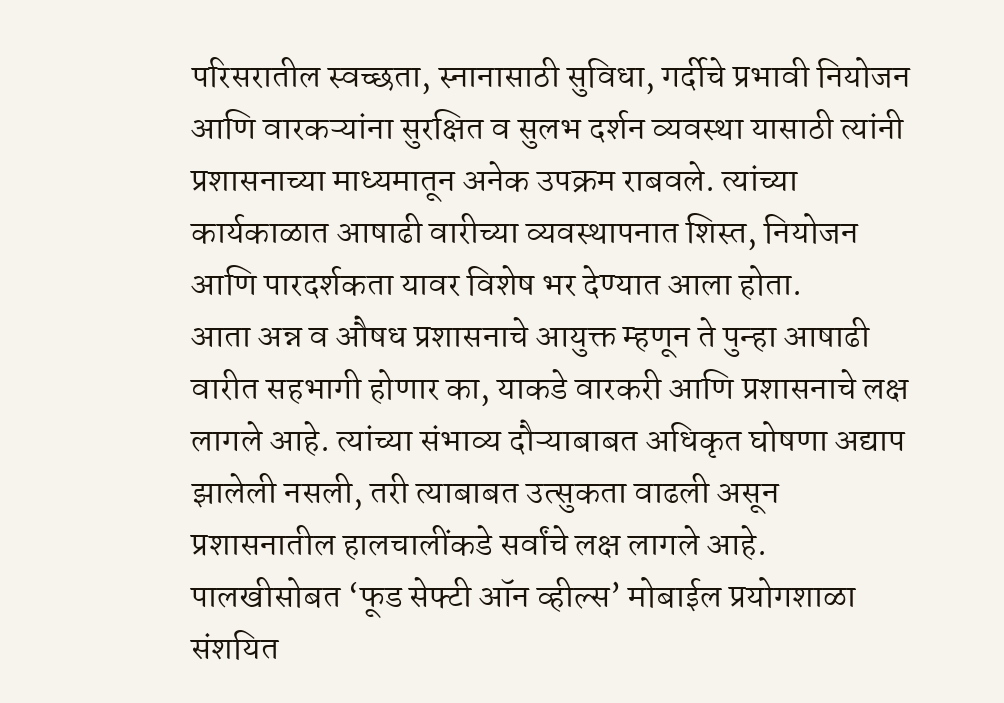परिसरातील स्वच्छता, स्नानासाठी सुविधा, गर्दीचे प्रभावी नियोजन आणि वारकऱ्यांना सुरक्षित व सुलभ दर्शन व्यवस्था यासाठी त्यांनी प्रशासनाच्या माध्यमातून अनेक उपक्रम राबवले. त्यांच्या कार्यकाळात आषाढी वारीच्या व्यवस्थापनात शिस्त, नियोजन आणि पारदर्शकता यावर विशेष भर देण्यात आला होता.
आता अन्न व औषध प्रशासनाचे आयुक्त म्हणून ते पुन्हा आषाढी वारीत सहभागी होणार का, याकडे वारकरी आणि प्रशासनाचे लक्ष लागले आहे. त्यांच्या संभाव्य दौऱ्याबाबत अधिकृत घोषणा अद्याप झालेली नसली, तरी त्याबाबत उत्सुकता वाढली असून प्रशासनातील हालचालींकडे सर्वांचे लक्ष लागले आहे.
पालखीसोबत ‘फूड सेफ्टी ऑन व्हील्स’ मोबाईल प्रयोगशाळा
संशयित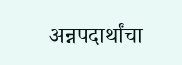अन्नपदार्थांचा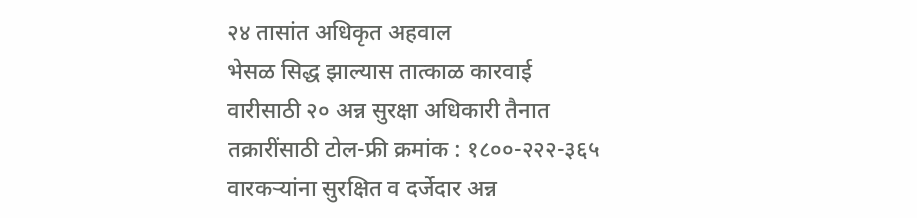२४ तासांत अधिकृत अहवाल
भेसळ सिद्ध झाल्यास तात्काळ कारवाई
वारीसाठी २० अन्न सुरक्षा अधिकारी तैनात
तक्रारींसाठी टोल-फ्री क्रमांक : १८००-२२२-३६५
वारकऱ्यांना सुरक्षित व दर्जेदार अन्न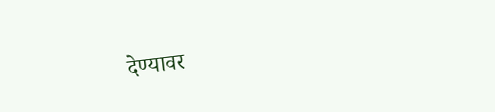देण्यावर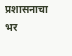प्रशासनाचा भर